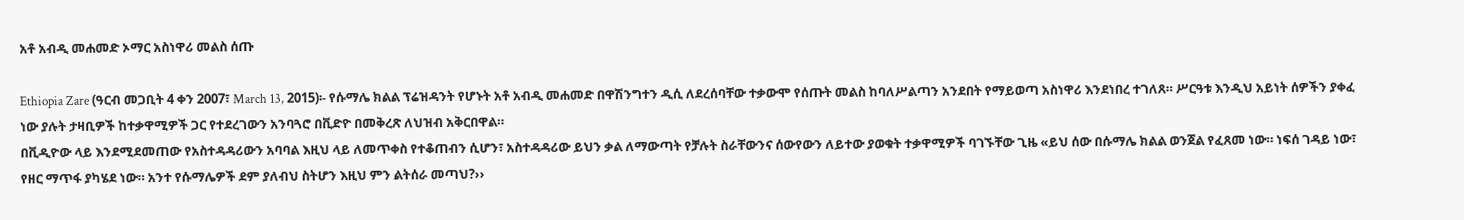አቶ አብዲ መሐመድ ኦማር አስነዋሪ መልስ ሰጡ

Ethiopia Zare (ዓርብ መጋቢት 4 ቀን 2007፣ March 13, 2015)፡- የሱማሌ ክልል ፕሬዝዳንት የሆኑት አቶ አብዲ መሐመድ በዋሽንግተን ዲሲ ለደረሰባቸው ተቃውሞ የሰጡት መልስ ከባለሥልጣን አንደበት የማይወጣ አስነዋሪ እንደነበረ ተገለጸ። ሥርዓቱ እንዲህ አይነት ሰዎችን ያቀፈ ነው ያሉት ታዛቢዎች ከተቃዋሚዎች ጋር የተደረገውን አንባጓሮ በቪድዮ በመቅረጽ ለህዝብ አቅርበዋል።
በቪዲዮው ላይ እንደሚደመጠው የአስተዳዳሪውን አባባል እዚህ ላይ ለመጥቀስ የተቆጠብን ሲሆን፣ አስተዳዳሪው ይህን ቃል ለማውጣት የቻሉት ስራቸውንና ሰውየውን ለይተው ያወቁት ተቃዋሚዎች ባገኙቸው ጊዜ «ይህ ሰው በሱማሌ ክልል ወንጀል የፈጸመ ነው። ነፍሰ ገዳይ ነው፣ የዘር ማጥፋ ያካሄደ ነው። አንተ የሱማሌዎች ደም ያለብህ ስትሆን እዚህ ምን ልትሰራ መጣህ?››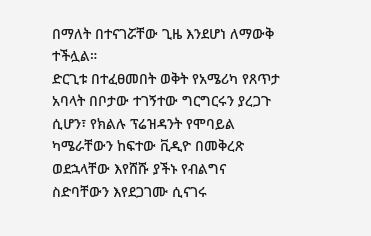በማለት በተናገሯቸው ጊዜ እንደሆነ ለማውቅ ተችሏል።
ድርጊቱ በተፈፀመበት ወቅት የአሜሪካ የጸጥታ አባላት በቦታው ተገኝተው ግርግርሩን ያረጋጉ ሲሆን፣ የክልሉ ፕሬዝዳንት የሞባይል ካሜራቸውን ከፍተው ቪዲዮ በመቅረጽ ወደኋላቸው እየሸሹ ያችኑ የብልግና ስድባቸውን እየደጋገሙ ሲናገሩ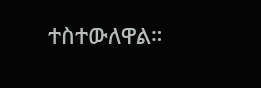ተስተውለዋል።